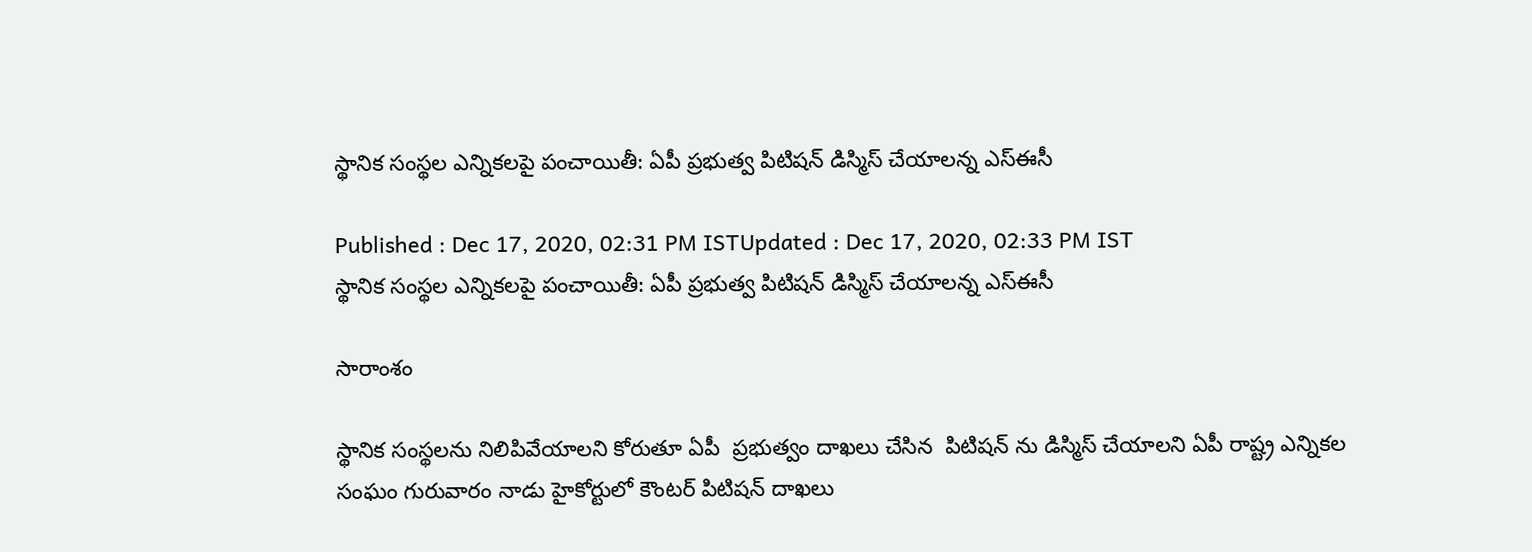స్థానిక సంస్థల ఎన్నికలపై పంచాయితీ: ఏపీ ప్రభుత్వ పిటిషన్ డిస్మిస్ చేయాలన్న ఎస్ఈసీ

Published : Dec 17, 2020, 02:31 PM ISTUpdated : Dec 17, 2020, 02:33 PM IST
స్థానిక సంస్థల ఎన్నికలపై పంచాయితీ: ఏపీ ప్రభుత్వ పిటిషన్ డిస్మిస్ చేయాలన్న ఎస్ఈసీ

సారాంశం

స్థానిక సంస్థలను నిలిపివేయాలని కోరుతూ ఏపీ  ప్రభుత్వం దాఖలు చేసిన  పిటిషన్ ను డిస్మిస్ చేయాలని ఏపీ రాష్ట్ర ఎన్నికల సంఘం గురువారం నాడు హైకోర్టులో కౌంటర్ పిటిషన్ దాఖలు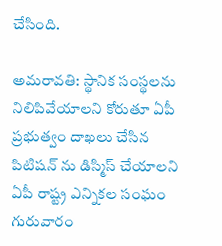చేసింది.

అమరావతి: స్థానిక సంస్థలను నిలిపివేయాలని కోరుతూ ఏపీ  ప్రభుత్వం దాఖలు చేసిన  పిటిషన్ ను డిస్మిస్ చేయాలని ఏపీ రాష్ట్ర ఎన్నికల సంఘం గురువారం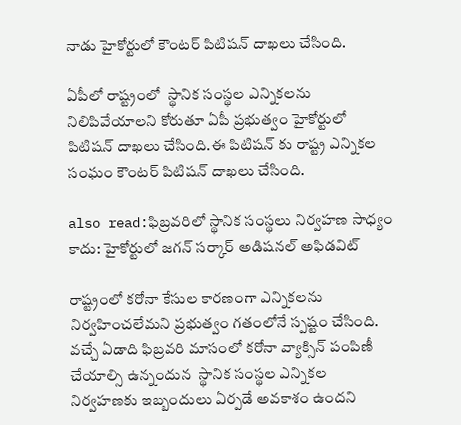నాడు హైకోర్టులో కౌంటర్ పిటిషన్ దాఖలు చేసింది.

ఏపీలో రాష్ట్రంలో  స్థానిక సంస్థల ఎన్నికలను నిలిపివేయాలని కోరుతూ ఏపీ ప్రభుత్వం హైకోర్టులో పిటిషన్ దాఖలు చేసింది.ఈ పిటిషన్ కు రాష్ట్ర ఎన్నికల సంఘం కౌంటర్ పిటిషన్ దాఖలు చేసింది.

also read:ఫిబ్రవరిలో స్థానిక సంస్థలు నిర్వహణ సాధ్యం కాదు: హైకోర్టులో జగన్ సర్కార్ అడిషనల్ అఫిడవిట్

రాష్ట్రంలో కరోనా కేసుల కారణంగా ఎన్నికలను నిర్వహించలేమని ప్రభుత్వం గతంలోనే స్పష్టం చేసింది. వచ్చే ఏడాది ఫిబ్రవరి మాసంలో కరోనా వ్యాక్సిన్ పంపిణీ చేయాల్సి ఉన్నందున  స్థానిక సంస్థల ఎన్నికల నిర్వహణకు ఇబ్బందులు ఏర్పడే అవకాశం ఉందని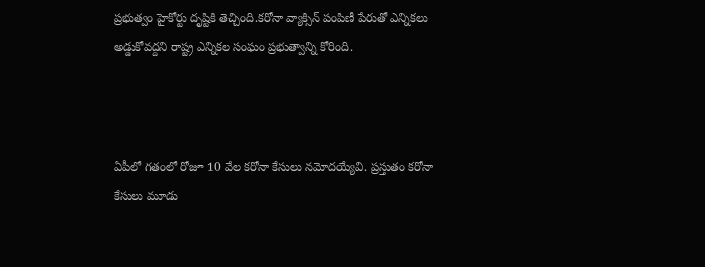ప్రభుత్వం హైకోర్టు దృష్టికి తెచ్చింది.కరోనా వ్యాక్సిన్ పంపిణీ పేరుతో ఎన్నికలు అడ్డుకోవద్దని రాష్ట్ర ఎన్నికల సంఘం ప్రభుత్వాన్ని కోరింది.



ఏపీలో గతంలో రోజూ 10 వేల కరోనా కేసులు నమోదయ్యేవి. ప్రస్తుతం కరోనా కేసులు మూడు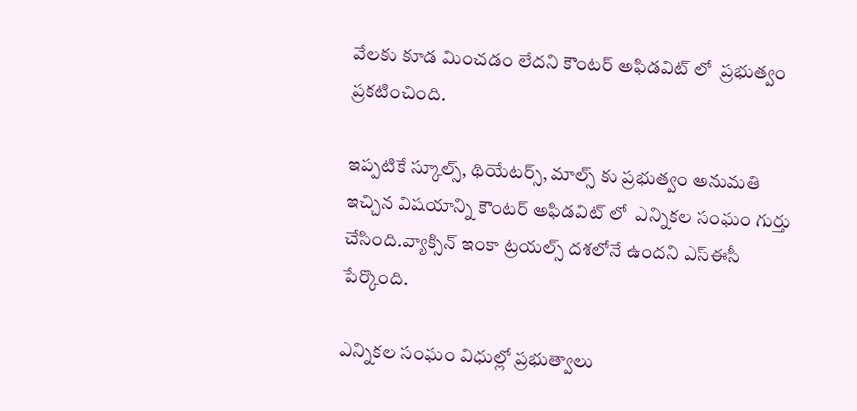వేలకు కూడ మించడం లేదని కౌంటర్ అఫిడవిట్ లో  ప్రభుత్వం ప్రకటించింది.

ఇప్పటికే స్కూల్స్, థియేటర్స్, మాల్స్ కు ప్రభుత్వం అనుమతి ఇచ్చిన విషయాన్ని కౌంటర్ అఫిడవిట్ లో  ఎన్నికల సంఘం గుర్తు చేసింది.వ్యాక్సిన్ ఇంకా ట్రయల్స్ దశలోనే ఉందని ఎస్ఈసీ పేర్కొంది.

ఎన్నికల సంఘం విధుల్లో ప్రభుత్వాలు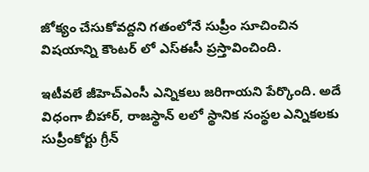జోక్యం చేసుకోవద్దని గతంలోనే సుప్రీం సూచించిన విషయాన్ని కౌంటర్ లో ఎస్ఈసీ ప్రస్తావించింది.

ఇటీవలే జీహెచ్ఎంసీ ఎన్నికలు జరిగాయని పేర్కొంది. అదే విధంగా బీహార్, రాజస్థాన్ లలో స్థానిక సంస్థల ఎన్నికలకు సుప్రీంకోర్టు గ్రీన్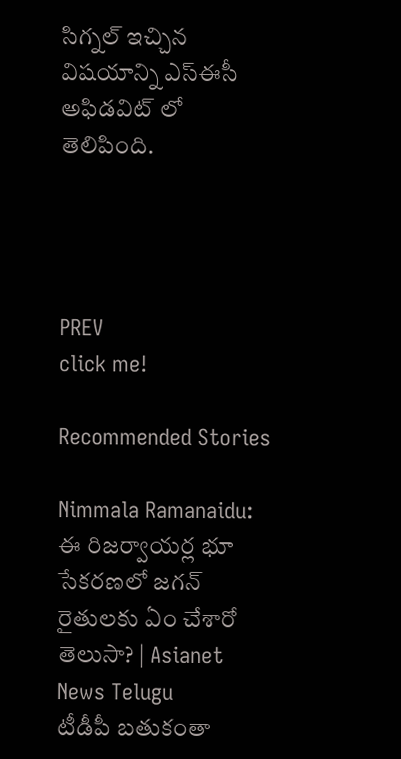సిగ్నల్ ఇచ్చిన విషయాన్ని ఎస్ఈసీ అఫిడవిట్ లో తెలిపింది.




PREV
click me!

Recommended Stories

Nimmala Ramanaidu: ఈ రిజర్వాయర్ల భూ సేకరణలో జగన్ రైతులకు ఏం చేశారో తెలుసా? | Asianet News Telugu
టీడీపీ బతుకంతా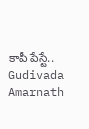కాపీ పేస్టే.. Gudivada Amarnath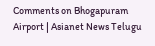Comments on Bhogapuram Airport | Asianet News Telugu